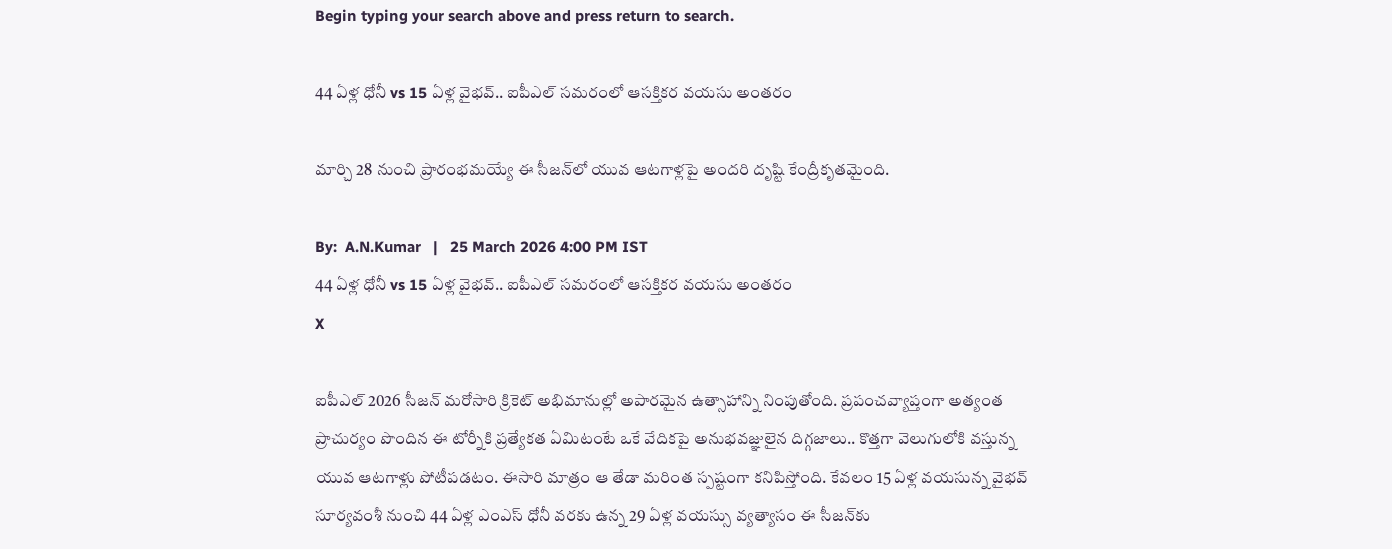Begin typing your search above and press return to search.

44 ఏళ్ల ధోనీ vs 15 ఏళ్ల వైభవ్.. ఐపీఎల్ సమరంలో ఆసక్తికర వయసు అంతరం

మార్చి 28 నుంచి ప్రారంభమయ్యే ఈ సీజన్‌లో యువ ఆటగాళ్లపై అందరి దృష్టి కేంద్రీకృతమైంది.

By:  A.N.Kumar   |   25 March 2026 4:00 PM IST
44 ఏళ్ల ధోనీ vs 15 ఏళ్ల వైభవ్.. ఐపీఎల్ సమరంలో ఆసక్తికర వయసు అంతరం
X

ఐపీఎల్ 2026 సీజన్ మరోసారి క్రికెట్ అభిమానుల్లో అపారమైన ఉత్సాహాన్ని నింపుతోంది. ప్రపంచవ్యాప్తంగా అత్యంత ప్రాచుర్యం పొందిన ఈ టోర్నీకి ప్రత్యేకత ఏమిటంటే ఒకే వేదికపై అనుభవజ్ఞులైన దిగ్గజాలు.. కొత్తగా వెలుగులోకి వస్తున్న యువ ఆటగాళ్లు పోటీపడటం. ఈసారి మాత్రం ఆ తేడా మరింత స్పష్టంగా కనిపిస్తోంది. కేవలం 15 ఏళ్ల వయసున్న వైభవ్ సూర్యవంశీ నుంచి 44 ఏళ్ల ఎంఎస్ ధోనీ వరకు ఉన్న 29 ఏళ్ల వయస్సు వ్యత్యాసం ఈ సీజన్‌కు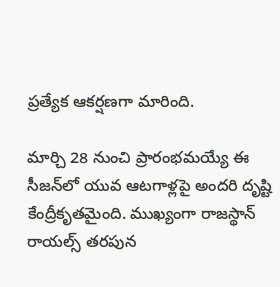ప్రత్యేక ఆకర్షణగా మారింది.

మార్చి 28 నుంచి ప్రారంభమయ్యే ఈ సీజన్‌లో యువ ఆటగాళ్లపై అందరి దృష్టి కేంద్రీకృతమైంది. ముఖ్యంగా రాజస్థాన్ రాయల్స్ తరపున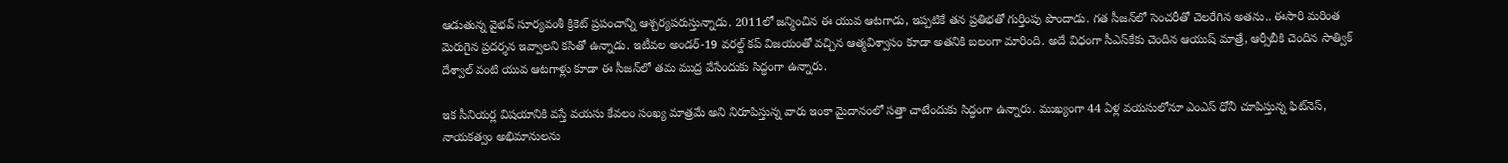ఆడుతున్న వైభవ్ సూర్యవంశీ క్రికెట్ ప్రపంచాన్ని ఆశ్చర్యపరుస్తున్నాడు. 2011లో జన్మించిన ఈ యువ ఆటగాడు, ఇప్పటికే తన ప్రతిభతో గుర్తింపు పొందాడు. గత సీజన్‌లో సెంచరీతో చెలరేగిన అతను.. ఈసారి మరింత మెరుగైన ప్రదర్శన ఇవ్వాలని కసితో ఉన్నాడు. ఇటీవల అండర్-19 వరల్డ్ కప్ విజయంతో వచ్చిన ఆత్మవిశ్వాసం కూడా అతనికి బలంగా మారింది. అదే విధంగా సీఎస్‌కేకు చెందిన ఆయుష్ మాత్రే, ఆర్సీబీకి చెందిన సాత్విక్ దేశ్వాల్ వంటి యువ ఆటగాళ్లు కూడా ఈ సీజన్‌లో తమ ముద్ర వేసేందుకు సిద్ధంగా ఉన్నారు.

ఇక సీనియర్ల విషయానికి వస్తే వయసు కేవలం సంఖ్య మాత్రమే అని నిరూపిస్తున్న వారు ఇంకా మైదానంలో సత్తా చాటేందుకు సిద్ధంగా ఉన్నారు. ముఖ్యంగా 44 ఏళ్ల వయసులోనూ ఎంఎస్ ధోనీ చూపిస్తున్న ఫిట్‌నెస్, నాయకత్వం అభిమానులను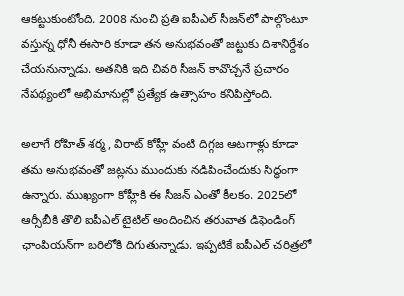ఆకట్టుకుంటోంది. 2008 నుంచి ప్రతి ఐపీఎల్ సీజన్‌లో పాల్గొంటూ వస్తున్న ధోనీ ఈసారి కూడా తన అనుభవంతో జట్టుకు దిశానిర్దేశం చేయనున్నాడు. అతనికి ఇది చివరి సీజన్ కావొచ్చనే ప్రచారం నేపథ్యంలో అభిమానుల్లో ప్రత్యేక ఉత్సాహం కనిపిస్తోంది.

అలాగే రోహిత్ శర్మ, విరాట్ కోహ్లీ వంటి దిగ్గజ ఆటగాళ్లు కూడా తమ అనుభవంతో జట్లను ముందుకు నడిపించేందుకు సిద్ధంగా ఉన్నారు. ముఖ్యంగా కోహ్లీకి ఈ సీజన్ ఎంతో కీలకం. 2025లో ఆర్సీబీకి తొలి ఐపీఎల్ టైటిల్ అందించిన తరువాత డిఫెండింగ్ ఛాంపియన్‌గా బరిలోకి దిగుతున్నాడు. ఇప్పటికే ఐపీఎల్ చరిత్రలో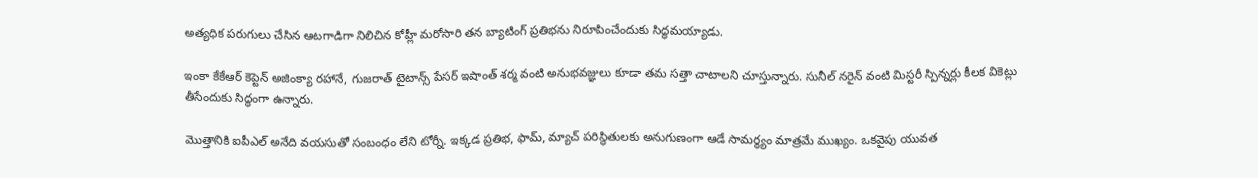అత్యధిక పరుగులు చేసిన ఆటగాడిగా నిలిచిన కోహ్లీ మరోసారి తన బ్యాటింగ్ ప్రతిభను నిరూపించేందుకు సిద్ధమయ్యాడు.

ఇంకా కేకేఆర్ కెప్టెన్ అజింక్యా రహానే, గుజరాత్ టైటాన్స్ పేసర్ ఇషాంత్ శర్మ వంటి అనుభవజ్ఞులు కూడా తమ సత్తా చాటాలని చూస్తున్నారు. సునీల్ నరైన్ వంటి మిస్టరీ స్పిన్నర్లు కీలక వికెట్లు తీసేందుకు సిద్ధంగా ఉన్నారు.

మొత్తానికి ఐపీఎల్ అనేది వయసుతో సంబంధం లేని టోర్నీ. ఇక్కడ ప్రతిభ, ఫామ్, మ్యాచ్ పరిస్థితులకు అనుగుణంగా ఆడే సామర్థ్యం మాత్రమే ముఖ్యం. ఒకవైపు యువత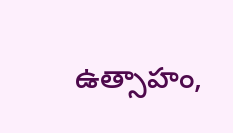ఉత్సాహం,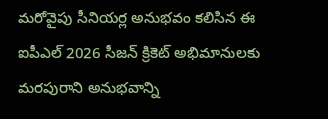మరోవైపు సీనియర్ల అనుభవం కలిసిన ఈ ఐపీఎల్ 2026 సీజన్ క్రికెట్ అభిమానులకు మరపురాని అనుభవాన్ని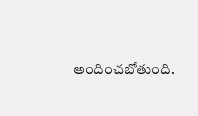అందించబోతుంది.